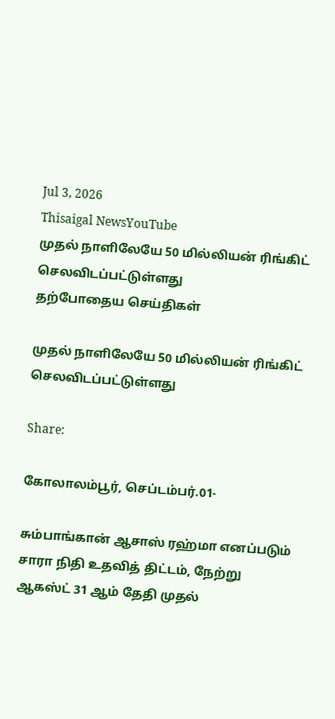Jul 3, 2026
Thisaigal NewsYouTube
முதல் நாளிலேயே 50 மில்லியன் ரிங்கிட் செலவிடப்பட்டுள்ளது
தற்போதைய செய்திகள்

முதல் நாளிலேயே 50 மில்லியன் ரிங்கிட் செலவிடப்பட்டுள்ளது

Share:

கோலாலம்பூர், செப்டம்பர்.01-

சும்பாங்கான் ஆசாஸ் ரஹ்மா எனப்படும் சாரா நிதி உதவித் திட்டம், நேற்று ஆகஸ்ட் 31 ஆம் தேதி முதல்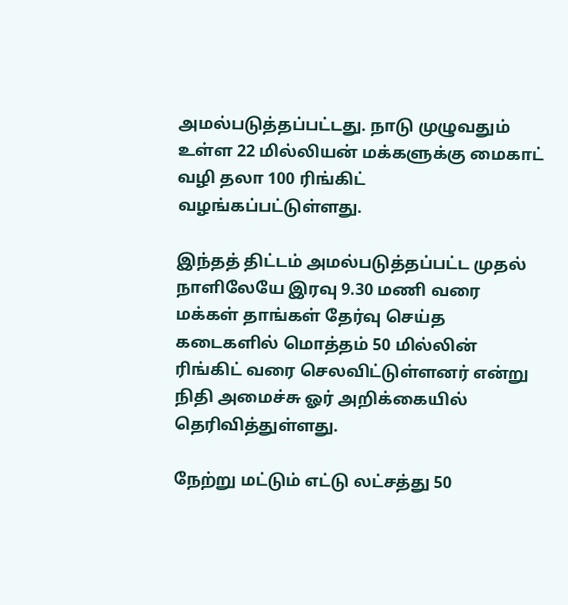அமல்படுத்தப்பட்டது. நாடு முழுவதும் உள்ள 22 மில்லியன் மக்களுக்கு மைகாட் வழி தலா 100 ரிங்கிட் வழங்கப்பட்டுள்ளது.

இந்தத் திட்டம் அமல்படுத்தப்பட்ட முதல் நாளிலேயே இரவு 9.30 மணி வரை மக்கள் தாங்கள் தேர்வு செய்த கடைகளில் மொத்தம் 50 மில்லின் ரிங்கிட் வரை செலவிட்டுள்ளனர் என்று நிதி அமைச்சு ஓர் அறிக்கையில் தெரிவித்துள்ளது.

நேற்று மட்டும் எட்டு லட்சத்து 50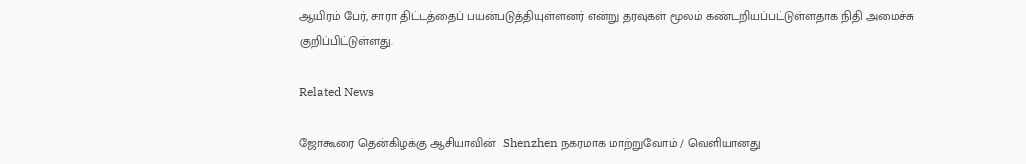ஆயிரம் பேர், சாரா திட்டத்தைப் பயன்படுத்தியுள்ளனர் என்று தரவுகள் மூலம் கண்டறியப்பட்டுள்ளதாக நிதி அமைச்சு குறிப்பிட்டுள்ளது.

Related News

ஜோகூரை தென்கிழக்கு ஆசியாவின்  Shenzhen நகரமாக மாற்றுவோம் / வெளியானது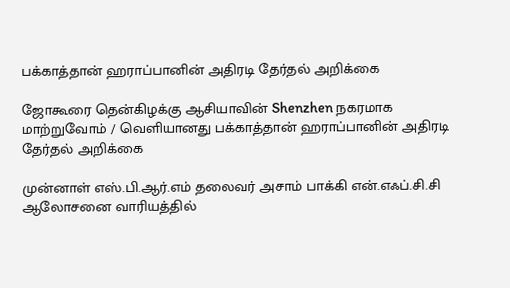பக்காத்தான் ஹராப்பானின் அதிரடி தேர்தல் அறிக்கை

ஜோகூரை தென்கிழக்கு ஆசியாவின் Shenzhen நகரமாக மாற்றுவோம் / வெளியானது பக்காத்தான் ஹராப்பானின் அதிரடி தேர்தல் அறிக்கை

முன்னாள் எஸ்.பி.ஆர்.எம் தலைவர் அசாம் பாக்கி என்.எஃப்.சி.சி ஆலோசனை வாரியத்தில்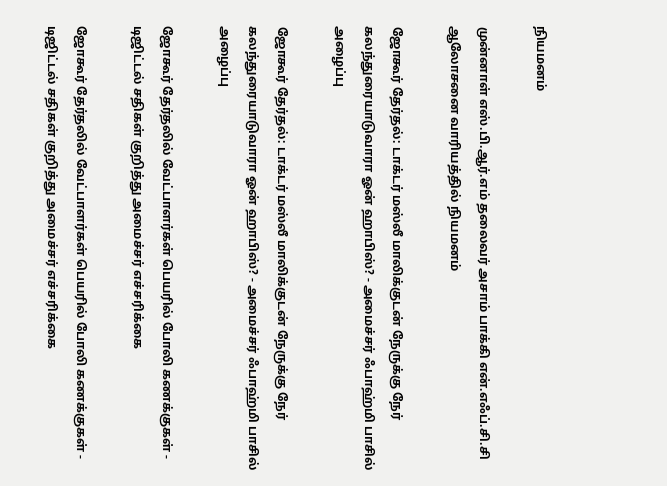நியமனம்

முன்னாள் எஸ்.பி.ஆர்.எம் தலைவர் அசாம் பாக்கி என்.எஃப்.சி.சி ஆலோசனை வாரியத்தில் நியமனம்

ஜோகூர் தேர்தல்: டாக்டர் மஸ்லீ மாலிக்குடன் நேருக்கு நேர் கலந்துரையாடுவாரா ஓன் ஹாபிஸ்? - அமைச்சர் ஃபாஹ்மி பாசில் அழைப்பு

ஜோகூர் தேர்தல்: டாக்டர் மஸ்லீ மாலிக்குடன் நேருக்கு நேர் கலந்துரையாடுவாரா ஓன் ஹாபிஸ்? - அமைச்சர் ஃபாஹ்மி பாசில் அழைப்பு

ஜோகூர் தேர்தலில் வேட்பாளர்கள் பெயரில் போலி கணக்குகள் - டிஜிட்டல் சதிகள் குறித்து அமைச்சர் எச்சரிக்கை

ஜோகூர் தேர்தலில் வேட்பாளர்கள் பெயரில் போலி கணக்குகள் - டிஜிட்டல் சதிகள் குறித்து அமைச்சர் எச்சரிக்கை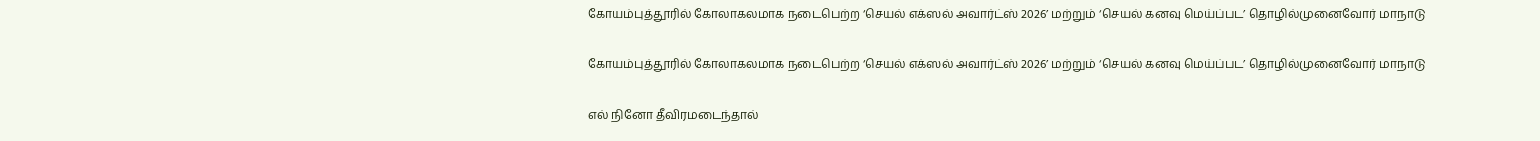கோயம்புத்தூரில் கோலாகலமாக நடைபெற்ற ‘செயல் எக்ஸல் அவார்ட்ஸ் 2026’ மற்றும் ‘செயல் கனவு மெய்ப்பட’ தொழில்முனைவோர் மாநாடு

கோயம்புத்தூரில் கோலாகலமாக நடைபெற்ற ‘செயல் எக்ஸல் அவார்ட்ஸ் 2026’ மற்றும் ‘செயல் கனவு மெய்ப்பட’ தொழில்முனைவோர் மாநாடு

எல் நினோ தீவிரமடைந்தால்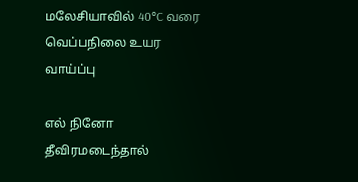மலேசியாவில் 40°C வரை வெப்பநிலை உயர வாய்ப்பு

எல் நினோ தீவிரமடைந்தால்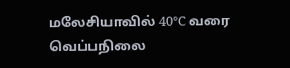மலேசியாவில் 40°C வரை வெப்பநிலை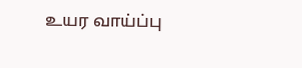உயர வாய்ப்பு